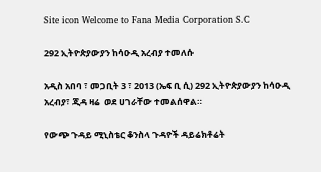Site icon Welcome to Fana Media Corporation S.C

292 ኢትዮጵያውያን ከሳዑዲ አረብያ ተመለሱ

አዲስ አበባ ፣ መጋቢት 3 ፣ 2013 (ኤፍ ቢ ሲ) 292 ኢትዮጵያውያን ከሳዑዲ አረብያ፣ ጂዳ ዛሬ  ወደ ሀገራቸው ተመልሰዋል።

የውጭ ጉዳይ ሚኒስቴር ቆንስላ ጉዳዮች ዳይሬክቶሬት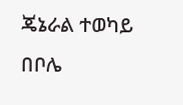ጄኔራል ተወካይ በቦሌ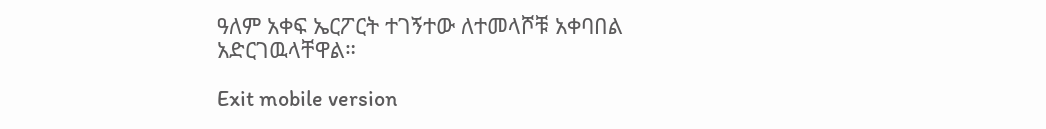ዓለም አቀፍ ኤርፖርት ተገኝተው ለተመላሾቹ አቀባበል አድርገዉላቸዋል።

Exit mobile version